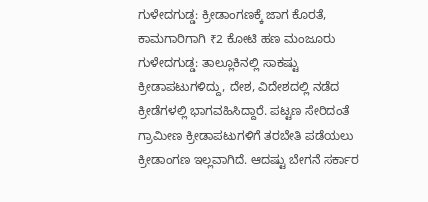ಗುಳೇದಗುಡ್ಡ: ಕ್ರೀಡಾಂಗಣಕ್ಕೆ ಜಾಗ ಕೊರತೆ, ಕಾಮಗಾರಿಗಾಗಿ ₹2 ಕೋಟಿ ಹಣ ಮಂಜೂರು
ಗುಳೇದಗುಡ್ಡ: ತಾಲ್ಲೂಕಿನಲ್ಲಿ ಸಾಕಷ್ಟು ಕ್ರೀಡಾಪಟುಗಳಿದ್ದು, ದೇಶ, ವಿದೇಶದಲ್ಲಿ ನಡೆದ ಕ್ರೀಡೆಗಳಲ್ಲಿ ಭಾಗವಹಿಸಿದ್ದಾರೆ. ಪಟ್ಟಣ ಸೇರಿದಂತೆ ಗ್ರಾಮೀಣ ಕ್ರೀಡಾಪಟುಗಳಿಗೆ ತರಬೇತಿ ಪಡೆಯಲು ಕ್ರೀಡಾಂಗಣ ಇಲ್ಲವಾಗಿದೆ. ಆದಷ್ಟು ಬೇಗನೆ ಸರ್ಕಾರ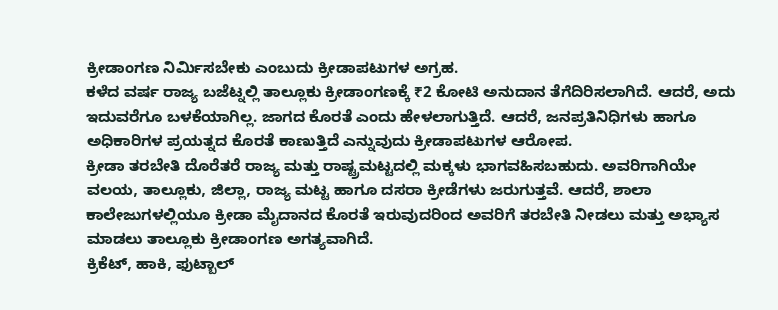ಕ್ರೀಡಾಂಗಣ ನಿರ್ಮಿಸಬೇಕು ಎಂಬುದು ಕ್ರೀಡಾಪಟುಗಳ ಅಗ್ರಹ.
ಕಳೆದ ವರ್ಷ ರಾಜ್ಯ ಬಜೆಟ್ನಲ್ಲಿ ತಾಲ್ಲೂಕು ಕ್ರೀಡಾಂಗಣಕ್ಕೆ ₹2 ಕೋಟಿ ಅನುದಾನ ತೆಗೆದಿರಿಸಲಾಗಿದೆ. ಆದರೆ, ಅದು ಇದುವರೆಗೂ ಬಳಕೆಯಾಗಿಲ್ಲ. ಜಾಗದ ಕೊರತೆ ಎಂದು ಹೇಳಲಾಗುತ್ತಿದೆ. ಆದರೆ, ಜನಪ್ರತಿನಿಧಿಗಳು ಹಾಗೂ ಅಧಿಕಾರಿಗಳ ಪ್ರಯತ್ನದ ಕೊರತೆ ಕಾಣುತ್ತಿದೆ ಎನ್ನುವುದು ಕ್ರೀಡಾಪಟುಗಳ ಆರೋಪ.
ಕ್ರೀಡಾ ತರಬೇತಿ ದೊರೆತರೆ ರಾಜ್ಯ ಮತ್ತು ರಾಷ್ಟ್ರಮಟ್ಟದಲ್ಲಿ ಮಕ್ಕಳು ಭಾಗವಹಿಸಬಹುದು. ಅವರಿಗಾಗಿಯೇ ವಲಯ, ತಾಲ್ಲೂಕು, ಜಿಲ್ಲಾ, ರಾಜ್ಯ ಮಟ್ಟ ಹಾಗೂ ದಸರಾ ಕ್ರೀಡೆಗಳು ಜರುಗುತ್ತವೆ. ಆದರೆ, ಶಾಲಾ ಕಾಲೇಜುಗಳಲ್ಲಿಯೂ ಕ್ರೀಡಾ ಮೈದಾನದ ಕೊರತೆ ಇರುವುದರಿಂದ ಅವರಿಗೆ ತರಬೇತಿ ನೀಡಲು ಮತ್ತು ಅಭ್ಯಾಸ ಮಾಡಲು ತಾಲ್ಲೂಕು ಕ್ರೀಡಾಂಗಣ ಅಗತ್ಯವಾಗಿದೆ.
ಕ್ರಿಕೆಟ್, ಹಾಕಿ, ಫುಟ್ಬಾಲ್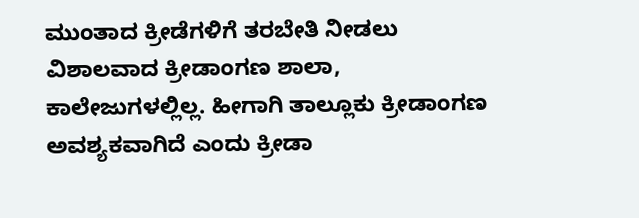ಮುಂತಾದ ಕ್ರೀಡೆಗಳಿಗೆ ತರಬೇತಿ ನೀಡಲು ವಿಶಾಲವಾದ ಕ್ರೀಡಾಂಗಣ ಶಾಲಾ, ಕಾಲೇಜುಗಳಲ್ಲಿಲ್ಲ. ಹೀಗಾಗಿ ತಾಲ್ಲೂಕು ಕ್ರೀಡಾಂಗಣ ಅವಶ್ಯಕವಾಗಿದೆ ಎಂದು ಕ್ರೀಡಾ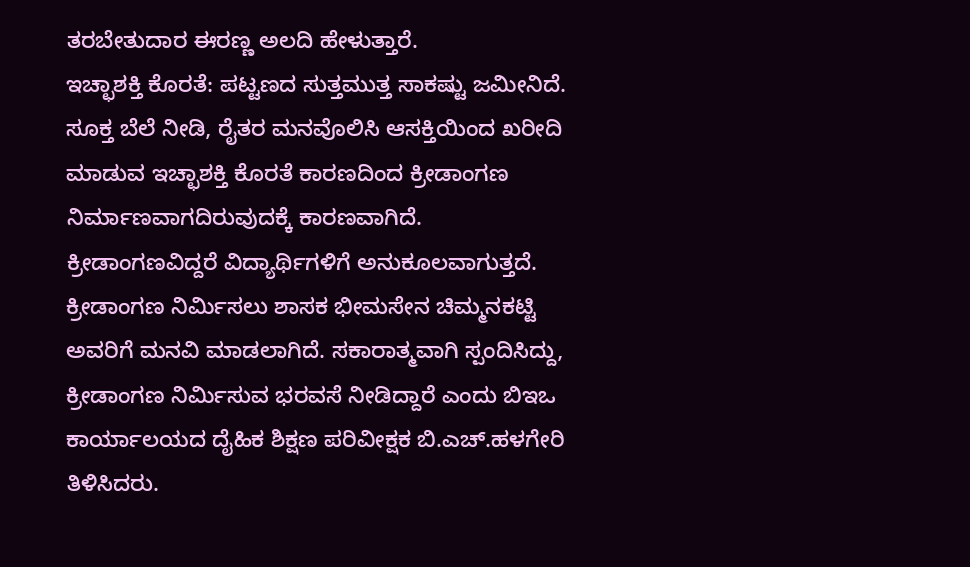ತರಬೇತುದಾರ ಈರಣ್ಣ ಅಲದಿ ಹೇಳುತ್ತಾರೆ.
ಇಚ್ಛಾಶಕ್ತಿ ಕೊರತೆ: ಪಟ್ಟಣದ ಸುತ್ತಮುತ್ತ ಸಾಕಷ್ಟು ಜಮೀನಿದೆ. ಸೂಕ್ತ ಬೆಲೆ ನೀಡಿ, ರೈತರ ಮನವೊಲಿಸಿ ಆಸಕ್ತಿಯಿಂದ ಖರೀದಿ ಮಾಡುವ ಇಚ್ಛಾಶಕ್ತಿ ಕೊರತೆ ಕಾರಣದಿಂದ ಕ್ರೀಡಾಂಗಣ ನಿರ್ಮಾಣವಾಗದಿರುವುದಕ್ಕೆ ಕಾರಣವಾಗಿದೆ.
ಕ್ರೀಡಾಂಗಣವಿದ್ದರೆ ವಿದ್ಯಾರ್ಥಿಗಳಿಗೆ ಅನುಕೂಲವಾಗುತ್ತದೆ. ಕ್ರೀಡಾಂಗಣ ನಿರ್ಮಿಸಲು ಶಾಸಕ ಭೀಮಸೇನ ಚಿಮ್ಮನಕಟ್ಟಿ ಅವರಿಗೆ ಮನವಿ ಮಾಡಲಾಗಿದೆ. ಸಕಾರಾತ್ಮವಾಗಿ ಸ್ಪಂದಿಸಿದ್ದು, ಕ್ರೀಡಾಂಗಣ ನಿರ್ಮಿಸುವ ಭರವಸೆ ನೀಡಿದ್ದಾರೆ ಎಂದು ಬಿಇಒ ಕಾರ್ಯಾಲಯದ ದೈಹಿಕ ಶಿಕ್ಷಣ ಪರಿವೀಕ್ಷಕ ಬಿ.ಎಚ್.ಹಳಗೇರಿ ತಿಳಿಸಿದರು.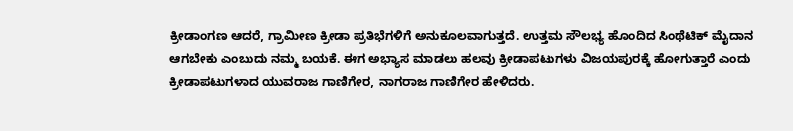ಕ್ರೀಡಾಂಗಣ ಆದರೆ, ಗ್ರಾಮೀಣ ಕ್ರೀಡಾ ಪ್ರತಿಭೆಗಳಿಗೆ ಅನುಕೂಲವಾಗುತ್ತದೆ. ಉತ್ತಮ ಸೌಲಭ್ಯ ಹೊಂದಿದ ಸಿಂಥೆಟಿಕ್ ಮೈದಾನ ಆಗಬೇಕು ಎಂಬುದು ನಮ್ಮ ಬಯಕೆ. ಈಗ ಅಭ್ಯಾಸ ಮಾಡಲು ಹಲವು ಕ್ರೀಡಾಪಟುಗಳು ವಿಜಯಪುರಕ್ಕೆ ಹೋಗುತ್ತಾರೆ ಎಂದು ಕ್ರೀಡಾಪಟುಗಳಾದ ಯುವರಾಜ ಗಾಣಿಗೇರ, ನಾಗರಾಜ ಗಾಣಿಗೇರ ಹೇಳಿದರು.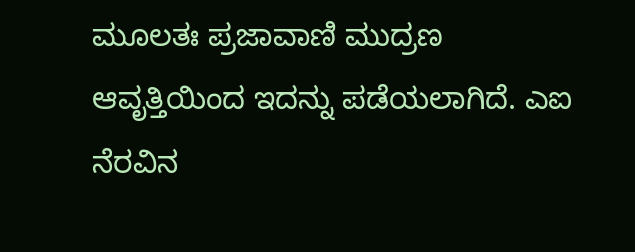ಮೂಲತಃ ಪ್ರಜಾವಾಣಿ ಮುದ್ರಣ ಆವೃತ್ತಿಯಿಂದ ಇದನ್ನು ಪಡೆಯಲಾಗಿದೆ. ಎಐ ನೆರವಿನ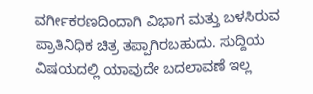ವರ್ಗೀಕರಣದಿಂದಾಗಿ ವಿಭಾಗ ಮತ್ತು ಬಳಸಿರುವ ಪ್ರಾತಿನಿಧಿಕ ಚಿತ್ರ ತಪ್ಪಾಗಿರಬಹುದು. ಸುದ್ದಿಯ ವಿಷಯದಲ್ಲಿ ಯಾವುದೇ ಬದಲಾವಣೆ ಇಲ್ಲ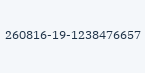260816-19-1238476657